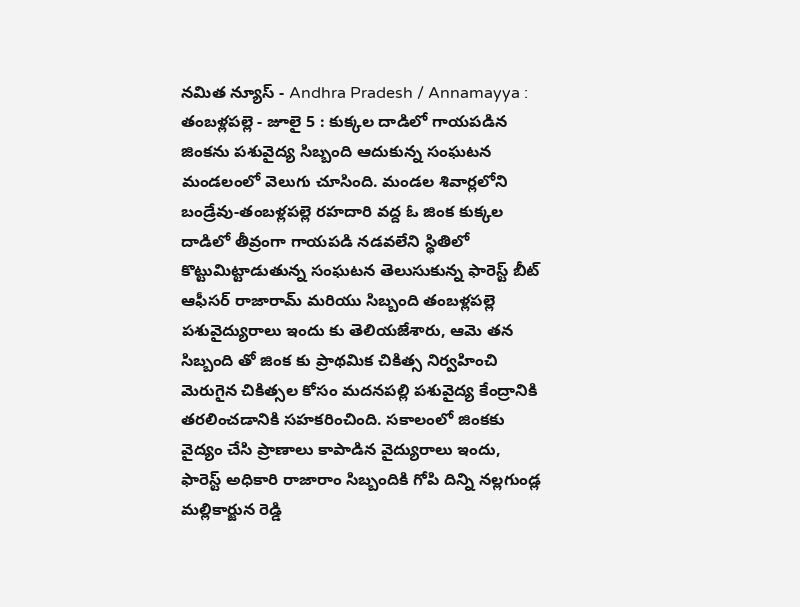నమిత న్యూస్ - Andhra Pradesh / Annamayya : తంబళ్లపల్లె - జూలై 5 : కుక్కల దాడిలో గాయపడిన జింకను పశువైద్య సిబ్బంది ఆదుకున్న సంఘటన మండలంలో వెలుగు చూసింది. మండల శివార్లలోని బండ్రేవు-తంబళ్లపల్లె రహదారి వద్ద ఓ జింక కుక్కల దాడిలో తీవ్రంగా గాయపడి నడవలేని స్థితిలో కొట్టుమిట్టాడుతున్న సంఘటన తెలుసుకున్న ఫారెస్ట్ బీట్ ఆఫీసర్ రాజారామ్ మరియు సిబ్బంది తంబళ్లపల్లె పశువైద్యురాలు ఇందు కు తెలియజేశారు, ఆమె తన సిబ్బంది తో జింక కు ప్రాథమిక చికిత్స నిర్వహించి మెరుగైన చికిత్సల కోసం మదనపల్లి పశువైద్య కేంద్రానికి తరలించడానికి సహకరించింది. సకాలంలో జింకకు వైద్యం చేసి ప్రాణాలు కాపాడిన వైద్యురాలు ఇందు, ఫారెస్ట్ అధికారి రాజారాం సిబ్బందికి గోపి దిన్ని నల్లగుండ్ల మల్లికార్జున రెడ్డి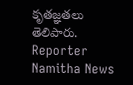కృతజ్ఞతలు తెలిపారు.
Reporter
Namitha News